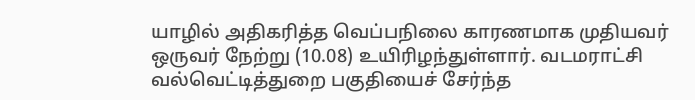யாழில் அதிகரித்த வெப்பநிலை காரணமாக முதியவர் ஒருவர் நேற்று (10.08) உயிரிழந்துள்ளார். வடமராட்சி வல்வெட்டித்துறை பகுதியைச் சேர்ந்த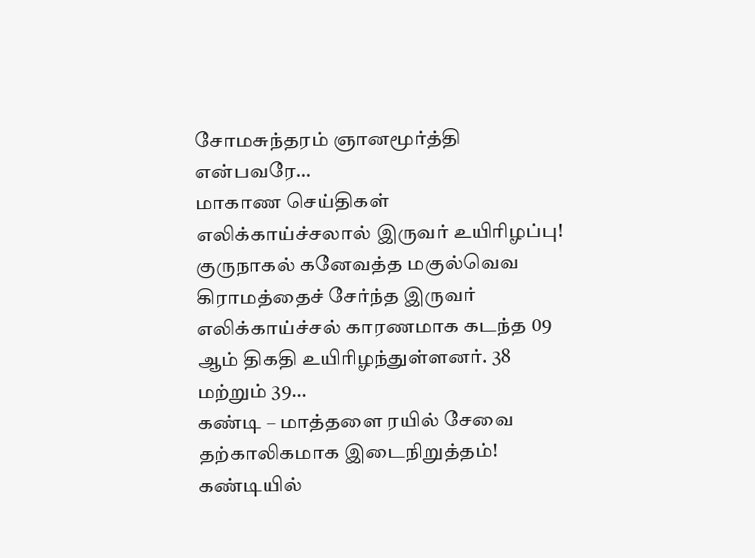சோமசுந்தரம் ஞானமூர்த்தி என்பவரே…
மாகாண செய்திகள்
எலிக்காய்ச்சலால் இருவர் உயிரிழப்பு!
குருநாகல் கனேவத்த மகுல்வெவ கிராமத்தைச் சேர்ந்த இருவர் எலிக்காய்ச்சல் காரணமாக கடந்த 09 ஆம் திகதி உயிரிழந்துள்ளனர். 38 மற்றும் 39…
கண்டி – மாத்தளை ரயில் சேவை தற்காலிகமாக இடைநிறுத்தம்!
கண்டியில்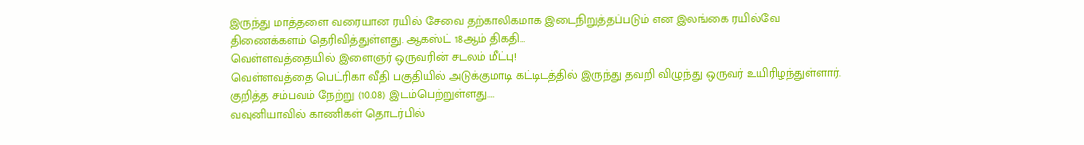இருந்து மாத்தளை வரையான ரயில் சேவை தற்காலிகமாக இடைநிறுத்தப்படும் என இலங்கை ரயில்வே திணைக்களம் தெரிவித்துள்ளது. ஆகஸ்ட் 18ஆம் திகதி…
வெள்ளவத்தையில் இளைஞர் ஒருவரின் சடலம் மீட்பு!
வெள்ளவத்தை பெட்ரிகா வீதி பகுதியில் அடுக்குமாடி கட்டிடத்தில் இருந்து தவறி விழுந்து ஒருவர் உயிரிழந்துள்ளார். குறித்த சம்பவம் நேற்று (10.08) இடம்பெற்றுள்ளது.…
வவுனியாவில் காணிகள் தொடர்பில்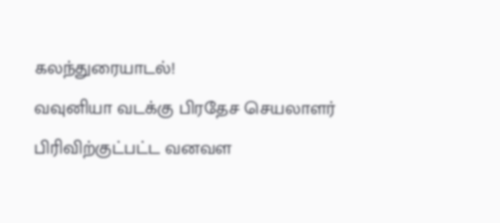கலந்துரையாடல்!
வவுனியா வடக்கு பிரதேச செயலாளர் பிரிவிற்குட்பட்ட வனவள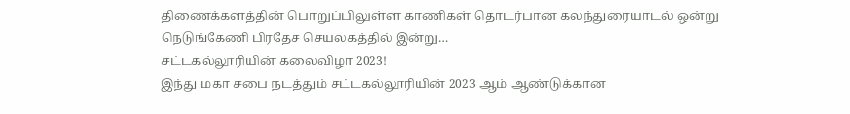திணைக்களத்தின் பொறுப்பிலுள்ள காணிகள் தொடர்பான கலந்துரையாடல் ஒன்று நெடுங்கேணி பிரதேச செயலகத்தில் இன்று…
சட்டகல்லூரியின் கலைவிழா 2023!
இந்து மகா சபை நடத்தும் சட்டகல்லூரியின் 2023 ஆம் ஆண்டுக்கான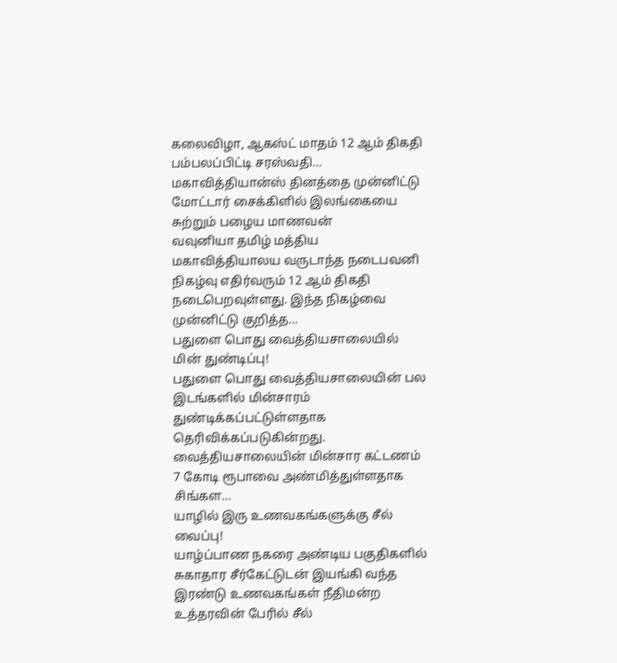கலைவிழா, ஆகஸ்ட் மாதம் 12 ஆம் திகதி பம்பலப்பிட்டி சரஸ்வதி…
மகாவித்தியான்ஸ் தினத்தை முன்னிட்டு மோட்டார் சைக்கிளில் இலங்கையை சுற்றும் பழைய மாணவன்
வவுனியா தமிழ் மத்திய மகாவித்தியாலய வருடாந்த நடைபவனி நிகழ்வு எதிர்வரும் 12 ஆம் திகதி நடைபெறவுள்ளது. இந்த நிகழ்வை முன்னிட்டு குறித்த…
பதுளை பொது வைத்தியசாலையில் மின் துண்டிப்பு!
பதுளை பொது வைத்தியசாலையின் பல இடங்களில் மின்சாரம் துண்டிக்கப்பட்டுள்ளதாக தெரிவிக்கப்படுகின்றது. வைத்தியசாலையின் மின்சார கட்டணம் 7 கோடி ரூபாவை அண்மித்துள்ளதாக சிங்கள…
யாழில் இரு உணவகங்களுக்கு சீல் வைப்பு!
யாழ்ப்பாண நகரை அண்டிய பகுதிகளில் சுகாதார சீர்கேட்டுடன் இயங்கி வந்த இரண்டு உணவகங்கள் நீதிமன்ற உத்தரவின் பேரில் சீல்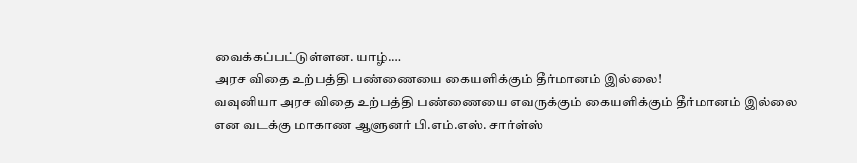வைக்கப்பட்டுள்ளன. யாழ்.…
அரச விதை உற்பத்தி பண்ணையை கையளிக்கும் தீர்மானம் இல்லை!
வவுனியா அரச விதை உற்பத்தி பண்ணையை எவருக்கும் கையளிக்கும் தீர்மானம் இல்லை என வடக்கு மாகாண ஆளுனர் பி.எம்.எஸ். சார்ள்ஸ்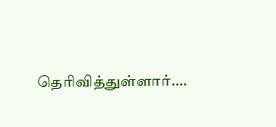தெரிவித்துள்ளார்.…